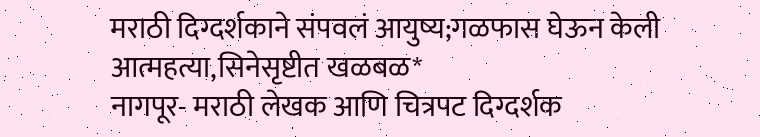मराठी दिग्दर्शकाने संपवलं आयुष्य;गळफास घेऊन केली आत्महत्या,सिनेसृष्टीत खळबळ*
नागपूर- मराठी लेखक आणि चित्रपट दिग्दर्शक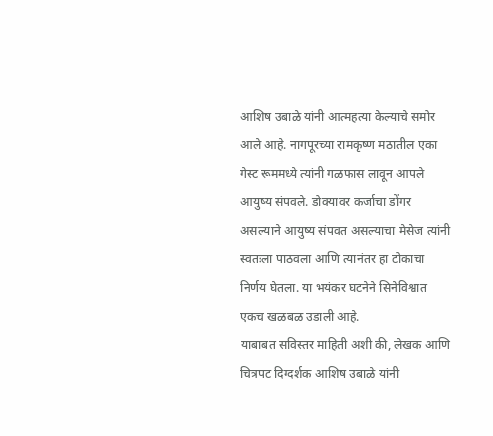आशिष उबाळे यांनी आत्महत्या केल्याचे समोर आले आहे. नागपूरच्या रामकृष्ण मठातील एका गेस्ट रूममध्ये त्यांनी गळफास लावून आपले आयुष्य संपवले. डोक्यावर कर्जाचा डोंगर असल्याने आयुष्य संपवत असल्याचा मेसेज त्यांनी स्वतःला पाठवला आणि त्यानंतर हा टोकाचा निर्णय घेतला. या भयंकर घटनेने सिनेविश्वात एकच खळबळ उडाली आहे.
याबाबत सविस्तर माहिती अशी की, लेखक आणि चित्रपट दिग्दर्शक आशिष उबाळे यांनी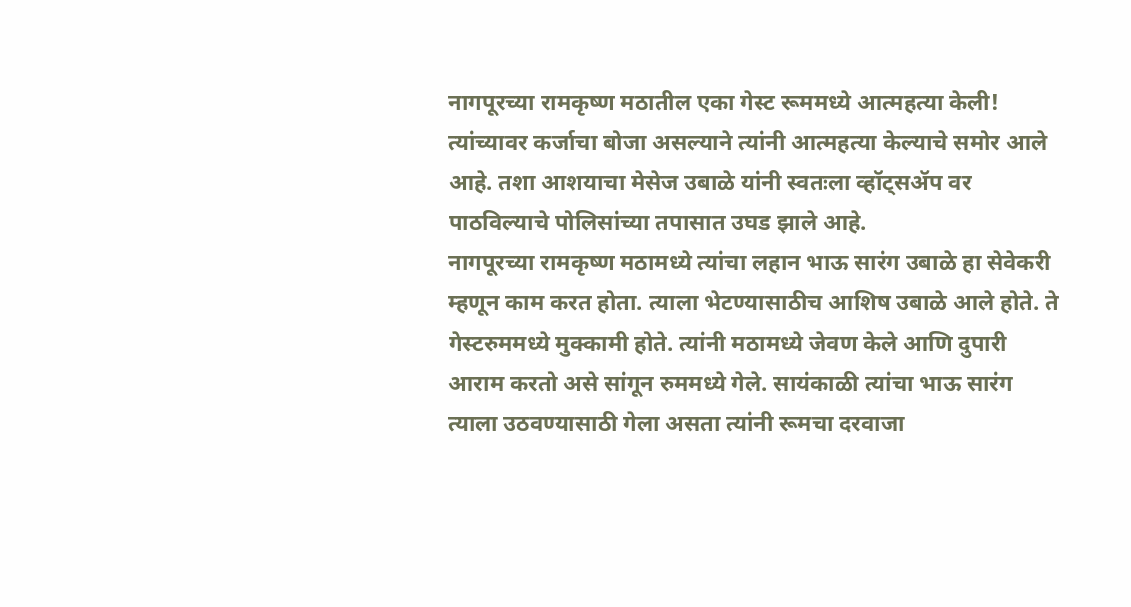नागपूरच्या रामकृष्ण मठातील एका गेस्ट रूममध्ये आत्महत्या केली!
त्यांच्यावर कर्जाचा बोजा असल्याने त्यांनी आत्महत्या केल्याचे समोर आले आहे. तशा आशयाचा मेसेज उबाळे यांनी स्वतःला व्हॉट्सॲप वर पाठविल्याचे पोलिसांच्या तपासात उघड झाले आहे.
नागपूरच्या रामकृष्ण मठामध्ये त्यांचा लहान भाऊ सारंग उबाळे हा सेवेकरी म्हणून काम करत होता. त्याला भेटण्यासाठीच आशिष उबाळे आले होते. ते गेस्टरुममध्ये मुक्कामी होते. त्यांनी मठामध्ये जेवण केले आणि दुपारी आराम करतो असे सांगून रुममध्ये गेले. सायंकाळी त्यांचा भाऊ सारंग त्याला उठवण्यासाठी गेला असता त्यांनी रूमचा दरवाजा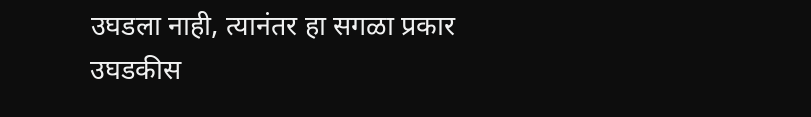उघडला नाही, त्यानंतर हा सगळा प्रकार उघडकीस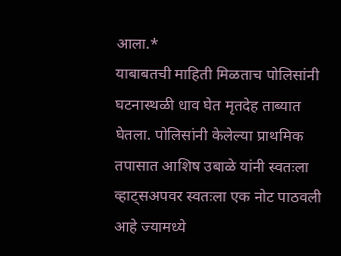आला.*
याबाबतची माहिती मिळताच पोलिसांनी घटनास्थळी धाव घेत मृतदेह ताब्यात घेतला. पोलिसांनी केलेल्या प्राथमिक तपासात आशिष उबाळे यांनी स्वतःला व्हाट्सअपवर स्वतःला एक नोट पाठवली आहे ज्यामध्ये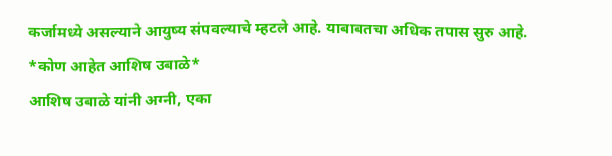कर्जामध्ये असल्याने आयुष्य संपवल्याचे म्हटले आहे. याबाबतचा अधिक तपास सुरु आहे.
*कोण आहेत आशिष उबाळे*
आशिष उबाळे यांनी अग्नी, एका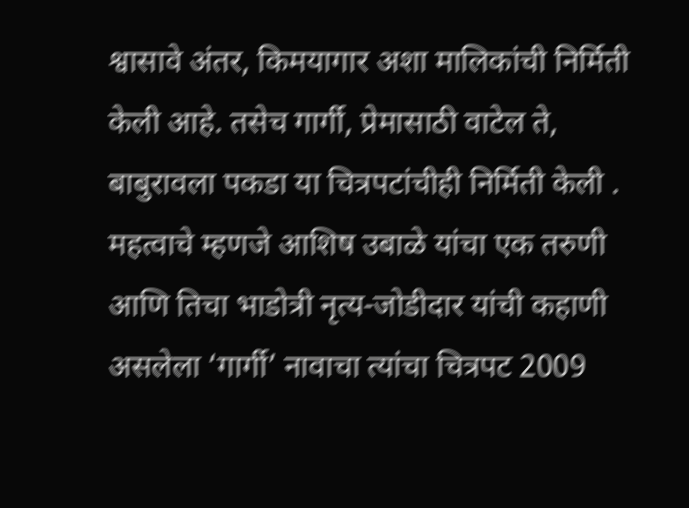श्वासावे अंतर, किमयागार अशा मालिकांची निर्मिती केली आहे. तसेच गार्गी, प्रेमासाठी वाटेल ते, बाबुरावला पकडा या चित्रपटांचीही निर्मिती केली . महत्वाचे म्हणजे आशिष उबाळे यांचा एक तरुणी आणि तिचा भाडोत्री नृत्य-जोडीदार यांची कहाणी असलेला ‘गार्गी’ नावाचा त्यांचा चित्रपट 2009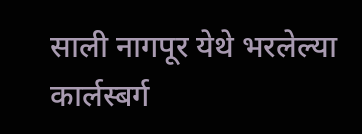साली नागपूर येथे भरलेल्या कार्लस्बर्ग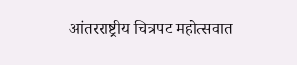आंतरराष्ट्रीय चित्रपट महोत्सवात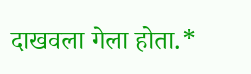दाखवला गेला होता.*